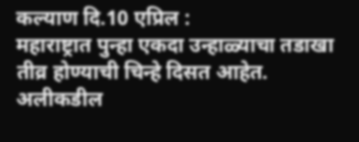कल्याण दि.10 एप्रिल :
महाराष्ट्रात पुन्हा एकदा उन्हाळ्याचा तडाखा तीव्र होण्याची चिन्हे दिसत आहेत. अलीकडील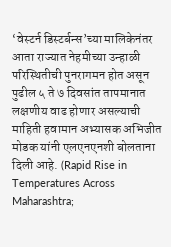‘वेस्टर्न डिस्टर्बन्स’च्या मालिकेनंतर आता राज्यात नेहमीच्या उन्हाळी परिस्थितीची पुनरागमन होत असून पुढील ५ ते ७ दिवसांत तापमानात लक्षणीय वाढ होणार असल्याची माहिती हवामान अभ्यासक अभिजीत मोडक यांनी एलएनएनशी बोलताना दिली आहे. (Rapid Rise in Temperatures Across Maharashtra;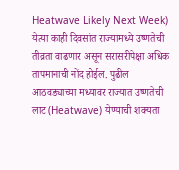Heatwave Likely Next Week)
येत्या काही दिवसांत राज्यामध्ये उष्णतेची तीव्रता वाढणार असून सरासरीपेक्षा अधिक तापमानाची नोंद होईल. पुढील आठवड्याच्या मध्यावर राज्यात उष्णतेची लाट (Heatwave) येण्याची शक्यता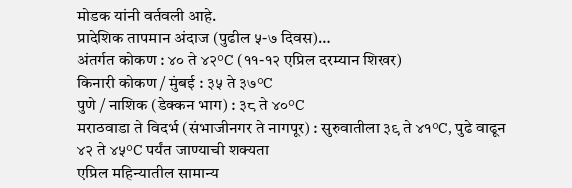मोडक यांनी वर्तवली आहे.
प्रादेशिक तापमान अंदाज (पुढील ५-७ दिवस)…
अंतर्गत कोकण : ४० ते ४२°C (११-१२ एप्रिल दरम्यान शिखर)
किनारी कोकण / मुंबई : ३५ ते ३७°C
पुणे / नाशिक (डेक्कन भाग) : ३८ ते ४०°C
मराठवाडा ते विदर्भ (संभाजीनगर ते नागपूर) : सुरुवातीला ३९ ते ४१°C, पुढे वाढून ४२ ते ४५°C पर्यंत जाण्याची शक्यता
एप्रिल महिन्यातील सामान्य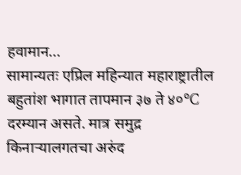हवामान…
सामान्यतः एप्रिल महिन्यात महाराष्ट्रातील बहुतांश भागात तापमान ३७ ते ४०°C दरम्यान असते. मात्र समुद्र किनाऱ्यालगतचा अरुंद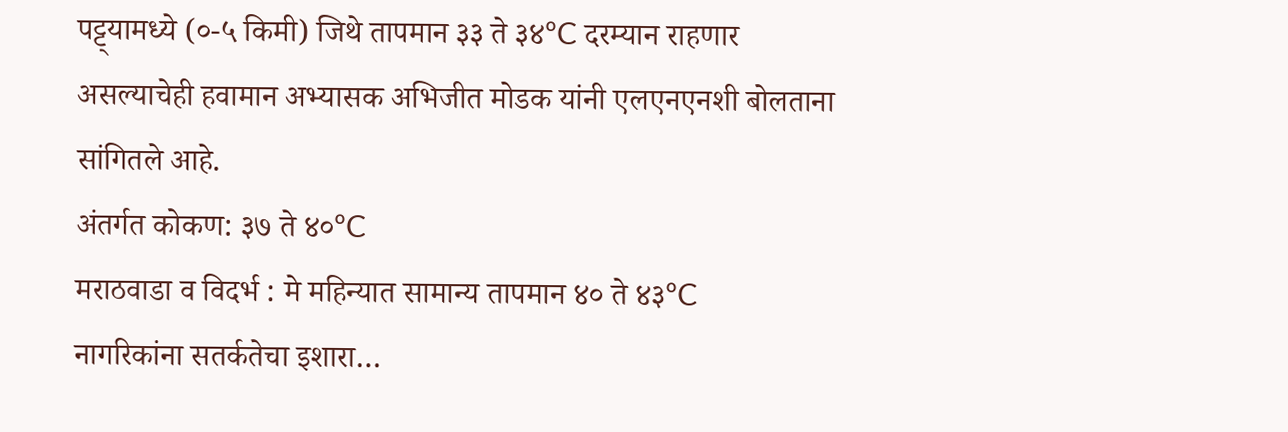पट्ट्यामध्ये (०-५ किमी) जिथे तापमान ३३ ते ३४°C दरम्यान राहणार असल्याचेही हवामान अभ्यासक अभिजीत मोडक यांनी एलएनएनशी बोलताना सांगितले आहे.
अंतर्गत कोकण: ३७ ते ४०°C
मराठवाडा व विदर्भ : मे महिन्यात सामान्य तापमान ४० ते ४३°C
नागरिकांना सतर्कतेचा इशारा…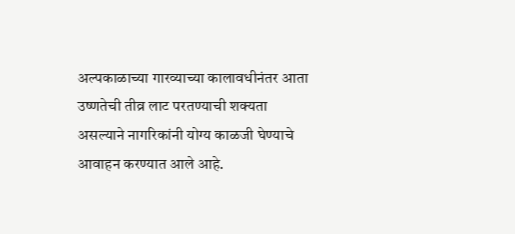अल्पकाळाच्या गारव्याच्या कालावधीनंतर आता उष्णतेची तीव्र लाट परतण्याची शक्यता असल्याने नागरिकांनी योग्य काळजी घेण्याचे आवाहन करण्यात आले आहे.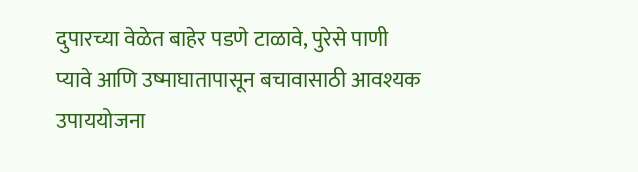दुपारच्या वेळेत बाहेर पडणे टाळावे, पुरेसे पाणी प्यावे आणि उष्माघातापासून बचावासाठी आवश्यक उपाययोजना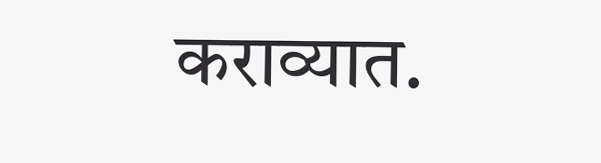कराव्यात.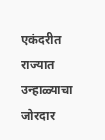एकंदरीत राज्यात उन्हाळ्याचा जोरदार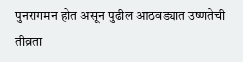पुनरागमन होत असून पुढील आठवड्यात उष्णतेची तीव्रता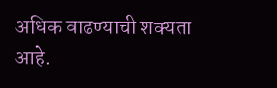अधिक वाढण्याची शक्यता आहे.